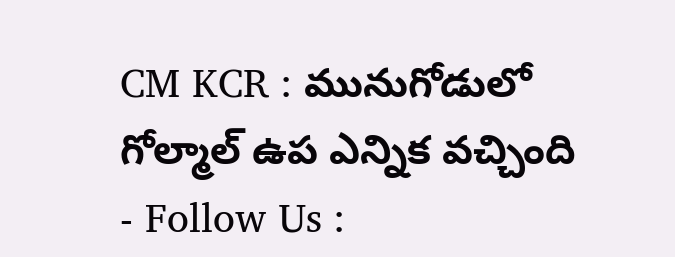CM KCR : మునుగోడులో గోల్మాల్ ఉప ఎన్నిక వచ్చింది
- Follow Us :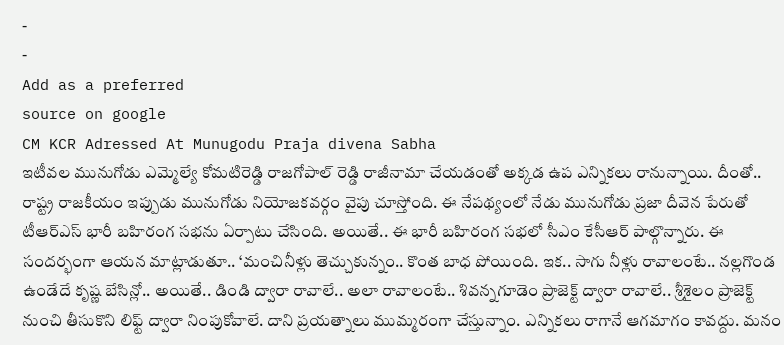-
-
Add as a preferred
source on google
CM KCR Adressed At Munugodu Praja divena Sabha
ఇటీవల మునుగోడు ఎమ్మెల్యే కోమటిరెడ్డి రాజగోపాల్ రెడ్డి రాజీనామా చేయడంతో అక్కడ ఉప ఎన్నికలు రానున్నాయి. దీంతో.. రాష్ట్ర రాజకీయం ఇప్పుడు మునుగోడు నియోజకవర్గం వైపు చూస్తోంది. ఈ నేపథ్యంలో నేడు మునుగోడు ప్రజా దీవెన పేరుతో టీఆర్ఎస్ భారీ బహిరంగ సభను ఏర్పాటు చేసింది. అయితే.. ఈ భారీ బహిరంగ సభలో సీఎం కేసీఆర్ పాల్గొన్నారు. ఈ సందర్భంగా ఆయన మాట్లాడుతూ.. ‘మంచినీళ్లు తెచ్చుకున్నం.. కొంత బాధ పోయింది. ఇక.. సాగు నీళ్లు రావాలంటే.. నల్లగొండ ఉండేదే కృష్ణ బేసిన్లో.. అయితే.. డిండి ద్వారా రావాలే.. అలా రావాలంటే.. శివన్నగూడెం ప్రాజెక్ట్ ద్వారా రావాలే.. శ్రీశైలం ప్రాజెక్ట్ నుంచి తీసుకొని లిఫ్ట్ ద్వారా నింపుకోవాలే. దాని ప్రయత్నాలు ముమ్మరంగా చేస్తున్నాం. ఎన్నికలు రాగానే ఆగమాగం కావద్దు. మనం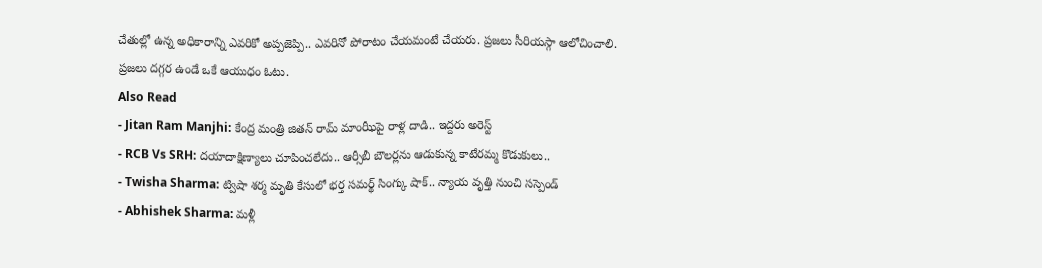చేతుల్లో ఉన్న అధికారాన్ని ఎవరికో అప్పజెప్పి.. ఎవరినో పోరాటం చేయమంటే చేయరు. ప్రజలు సీరియస్గా ఆలోచించాలి. ప్రజలు దగ్గర ఉండే ఒకే ఆయుధం ఓటు.
Also Read
- Jitan Ram Manjhi: కేంద్ర మంత్రి జితన్ రామ్ మాంఝీపై రాళ్ల దాడి.. ఇద్దరు అరెస్ట్
- RCB Vs SRH: దయాదాక్షిణ్యాలు చూపించలేదు.. ఆర్సీబీ బౌలర్లను ఆడుకున్న కాటేరమ్మ కొడుకులు..
- Twisha Sharma: ట్విషా శర్మ మృతి కేసులో భర్త సమర్థ్ సింగ్కు షాక్.. న్యాయ వృత్తి నుంచి సస్పెండ్
- Abhishek Sharma: మళ్లీ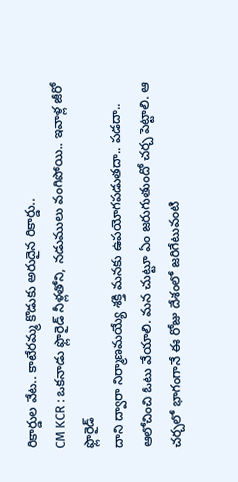రికార్డుల వేట.. కాటేరమ్మ కొడుకు అరుదైన రికార్డు..
CM KCR : ఒకనాడు ఫ్లొరైడ్ నీళ్లతోని, నడుములు వంగిపోయి.. ఇవాళ్ల జీరో ఫ్లొరైడ్
దాని ద్వారా నిర్మాణమయ్యే శక్తి మనకు ఉపయోగపడుతదా.. పడదా.. ఆలోచించి ఓటు వేయాలి. మన చుట్టూ ఏం జరుగుతుందో చర్చ పెట్టాలి. ఆ చర్చలో భాగంగానే ఈ రోజు దేశంలో జరిగేటువంటి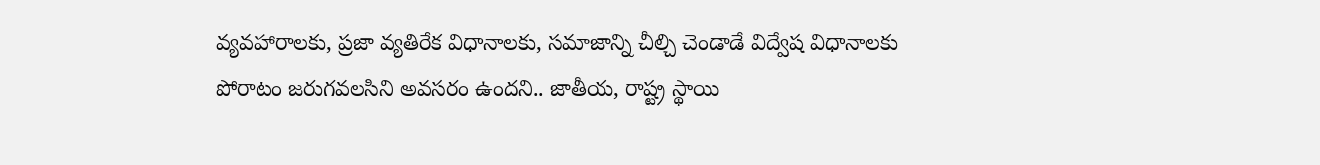వ్యవహారాలకు, ప్రజా వ్యతిరేక విధానాలకు, సమాజాన్ని చీల్చి చెండాడే విద్వేష విధానాలకు పోరాటం జరుగవలసిని అవసరం ఉందని.. జాతీయ, రాష్ట్ర స్థాయి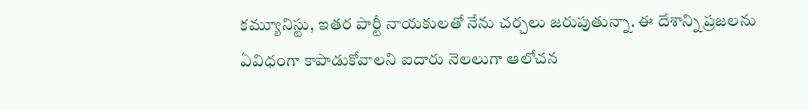కమ్యూనిస్టు, ఇతర పార్టీ నాయకులతో నేను చర్చలు జరుపుతున్నా. ఈ దేశాన్ని ప్రజలను ఏవిధంగా కాపాడుకోవాలని ఐదారు నెలలుగా ఆలోచన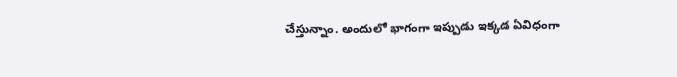చేస్తున్నాం. అందులో భాగంగా ఇప్పుడు ఇక్కడ ఏవిధంగా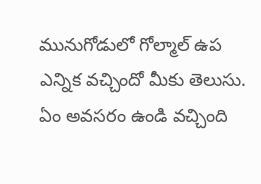మునుగోడులో గోల్మాల్ ఉప ఎన్నిక వచ్చిందో మీకు తెలుసు. ఏం అవసరం ఉండి వచ్చింది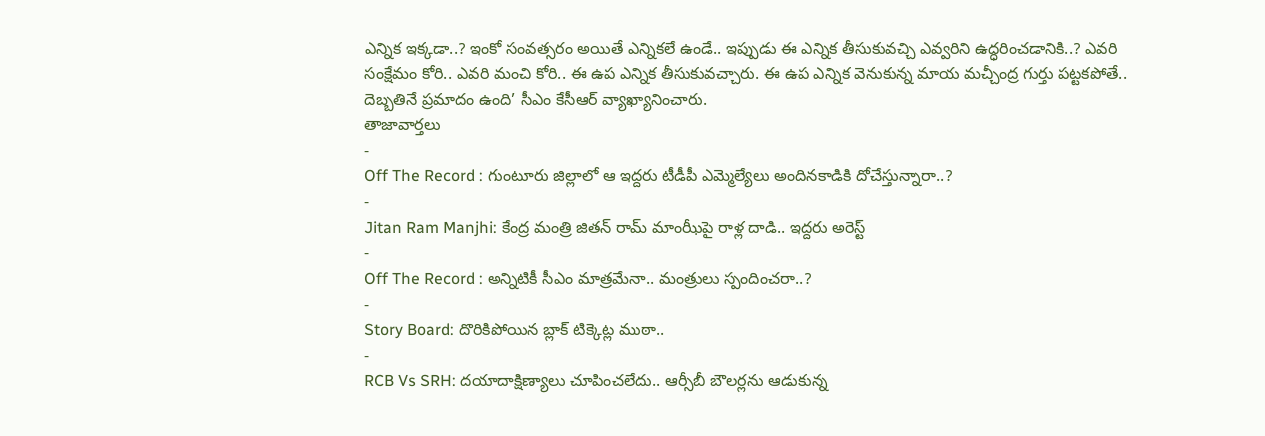ఎన్నిక ఇక్కడా..? ఇంకో సంవత్సరం అయితే ఎన్నికలే ఉండే.. ఇప్పుడు ఈ ఎన్నిక తీసుకువచ్చి ఎవ్వరిని ఉద్ధరించడానికి..? ఎవరి సంక్షేమం కోరి.. ఎవరి మంచి కోరి.. ఈ ఉప ఎన్నిక తీసుకువచ్చారు. ఈ ఉప ఎన్నిక వెనుకున్న మాయ మచ్చీంద్ర గుర్తు పట్టకపోతే.. దెబ్బతినే ప్రమాదం ఉంది’ సీఎం కేసీఆర్ వ్యాఖ్యానించారు.
తాజావార్తలు
-
Off The Record : గుంటూరు జిల్లాలో ఆ ఇద్దరు టీడీపీ ఎమ్మెల్యేలు అందినకాడికి దోచేస్తున్నారా..?
-
Jitan Ram Manjhi: కేంద్ర మంత్రి జితన్ రామ్ మాంఝీపై రాళ్ల దాడి.. ఇద్దరు అరెస్ట్
-
Off The Record : అన్నిటికీ సీఎం మాత్రమేనా.. మంత్రులు స్పందించరా..?
-
Story Board: దొరికిపోయిన బ్లాక్ టిక్కెట్ల ముఠా..
-
RCB Vs SRH: దయాదాక్షిణ్యాలు చూపించలేదు.. ఆర్సీబీ బౌలర్లను ఆడుకున్న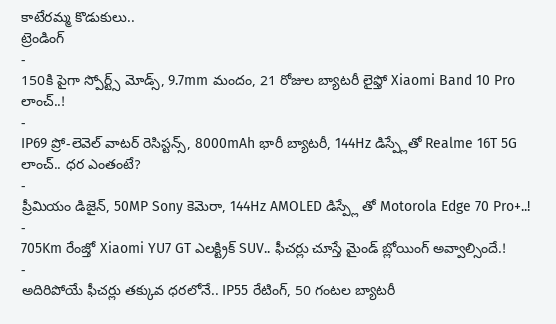కాటేరమ్మ కొడుకులు..
ట్రెండింగ్
-
150కి పైగా స్పోర్ట్స్ మోడ్స్, 9.7mm మందం, 21 రోజుల బ్యాటరీ లైఫ్తో Xiaomi Band 10 Pro లాంచ్..!
-
IP69 ప్రో-లెవెల్ వాటర్ రెసిస్టన్స్, 8000mAh భారీ బ్యాటరీ, 144Hz డిస్ప్లేతో Realme 16T 5G లాంచ్.. ధర ఎంతంటే?
-
ప్రీమియం డిజైన్, 50MP Sony కెమెరా, 144Hz AMOLED డిస్ప్లే తో Motorola Edge 70 Pro+..!
-
705Km రేంజ్తో Xiaomi YU7 GT ఎలక్ట్రిక్ SUV.. ఫీచర్లు చూస్తే మైండ్ బ్లోయింగ్ అవ్వాల్సిందే.!
-
అదిరిపోయే ఫీచర్లు తక్కువ ధరలోనే.. IP55 రేటింగ్, 50 గంటల బ్యాటరీ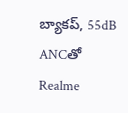బ్యాకప్, 55dB ANCతో Realme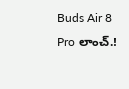Buds Air 8 Pro లాంచ్.!